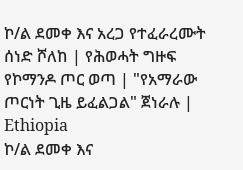ኮ/ል ደመቀ እና አረጋ የተፈራረሙት ሰነድ ሾለከ | የሕወሓት ግዙፍ የኮማንዶ ጦር ወጣ | "የአማራው ጦርነት ጊዜ ይፈልጋል" ጀነራሉ | Ethiopia
ኮ/ል ደመቀ እና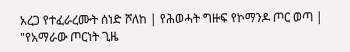አረጋ የተፈራረሙት ሰነድ ሾለከ | የሕወሓት ግዙፍ የኮማንዶ ጦር ወጣ | "የአማራው ጦርነት ጊዜ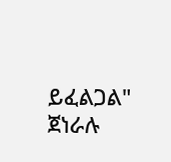ይፈልጋል" ጀነራሉ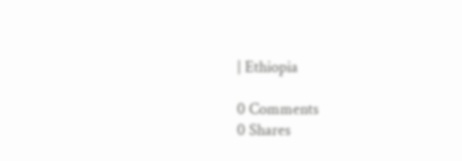| Ethiopia

0 Comments
0 Shares